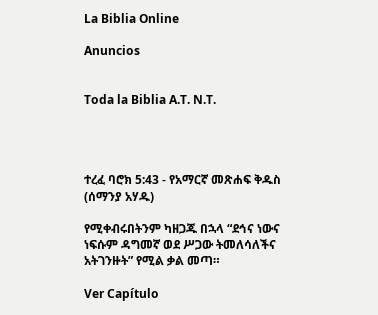La Biblia Online

Anuncios


Toda la Biblia A.T. N.T.




ተረፈ ባሮክ 5:43 - የአማርኛ መጽሐፍ ቅዱስ (ሰማንያ አሃዱ)

የሚቀብሩበትንም ካዘጋጁ በኋላ “ደኅና ነውና ነፍሱም ዳግመኛ ወደ ሥጋው ትመለሳለችና አትገንዙት” የሚል ቃል መጣ።

Ver Capítulo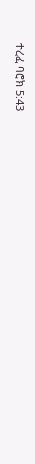ተረፈ ባሮክ 5:43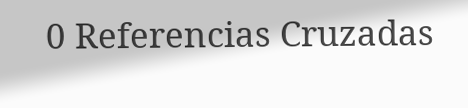0 Referencias Cruzadas